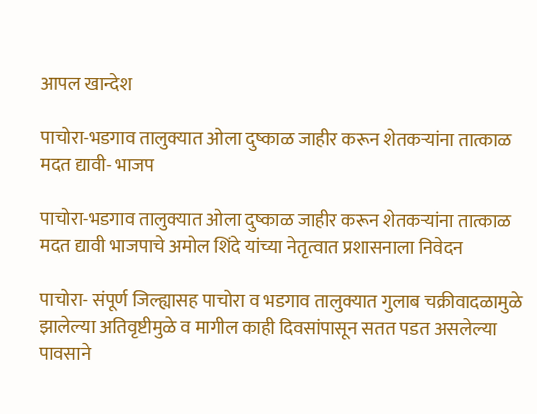आपल खान्देश

पाचोरा-भडगाव तालुक्यात ओला दुष्काळ जाहीर करून शेतकर्‍यांना तात्काळ मदत द्यावी- भाजप

पाचोरा-भडगाव तालुक्यात ओला दुष्काळ जाहीर करून शेतकर्‍यांना तात्काळ मदत द्यावी भाजपाचे अमोल शिंदे यांच्या नेतृत्वात प्रशासनाला निवेदन

पाचोरा- संपूर्ण जिल्ह्यासह पाचोरा व भडगाव तालुक्यात गुलाब चक्रीवादळामुळे झालेल्या अतिवृष्टीमुळे व मागील काही दिवसांपासून सतत पडत असलेल्या पावसाने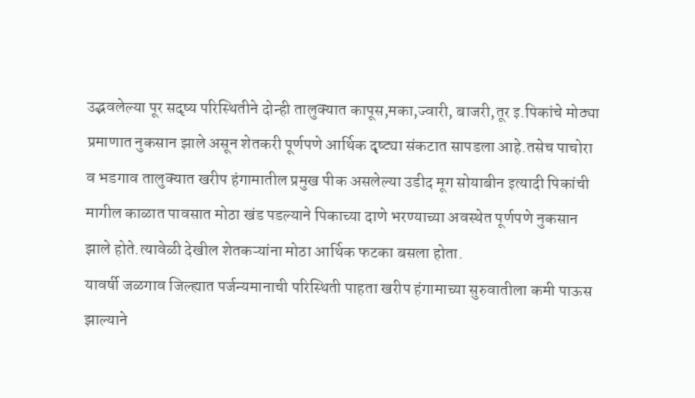उद्भवलेल्या पूर सदृष्य परिस्थितीने दोन्ही तालुक्यात कापूस,मका,ज्वारी, बाजरी,तूर इ.पिकांचे मोठ्या प्रमाणात नुकसान झाले असून शेतकरी पूर्णपणे आर्थिक दृष्ट्या संकटात सापडला आहे.तसेच पाचोरा व भडगाव तालुक्यात खरीप हंगामातील प्रमुख पीक असलेल्या उडीद मूग सोयाबीन इत्यादी पिकांची मागील काळात पावसात मोठा खंड पडल्याने पिकाच्या दाणे भरण्याच्या अवस्थेत पूर्णपणे नुकसान झाले होते.त्यावेळी देखील शेतकऱ्यांना मोठा आर्थिक फटका बसला होता.
यावर्षी जळगाव जिल्ह्यात पर्जन्यमानाची परिस्थिती पाहता खरीप हंगामाच्या सुरुवातीला कमी पाऊस झाल्याने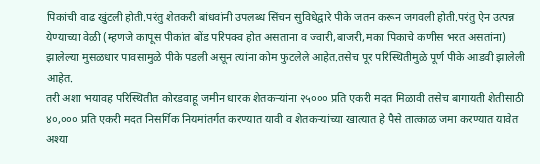पिकांची वाढ खुंटली होती.परंतु शेतकरी बांधवांनी उपलब्ध सिंचन सुविधेद्वारे पीके जतन करून जगवली होती.परंतु ऐन उत्पन्न येण्याच्या वेळी (म्हणजे कापूस पीकांत बोंड परिपक्व होत असताना व ज्वारी,बाजरी,मका पिकाचे कणीस भरत असतांना) झालेल्या मुसळधार पावसामुळे पीके पडली असून त्यांना कोम फुटलेले आहेत.तसेच पूर परिस्थितीमुळे पूर्ण पीके आडवी झालेली आहेत.
तरी अशा भयावह परिस्थितीत कोरडवाहू जमीन धारक शेतकऱ्यांना २५००० प्रति एकरी मदत मिळावी तसेच बागायती शेतीसाठी ४०,००० प्रति एकरी मदत निसर्गिक नियमांतर्गत करण्यात यावी व शेतकऱ्यांच्या खात्यात हे पैसे तात्काळ जमा करण्यात यावेत अश्या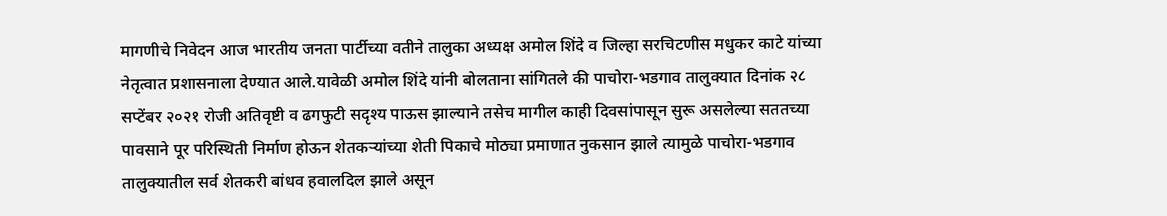मागणीचे निवेदन आज भारतीय जनता पार्टीच्या वतीने तालुका अध्यक्ष अमोल शिंदे व जिल्हा सरचिटणीस मधुकर काटे यांच्या नेतृत्वात प्रशासनाला देण्यात आले.यावेळी अमोल शिंदे यांनी बोलताना सांगितले की पाचोरा-भडगाव तालुक्यात दिनांक २८ सप्टेंबर २०२१ रोजी अतिवृष्टी व ढगफुटी सदृश्य पाऊस झाल्याने तसेच मागील काही दिवसांपासून सुरू असलेल्या सततच्या पावसाने पूर परिस्थिती निर्माण होऊन शेतकऱ्यांच्या शेती पिकाचे मोठ्या प्रमाणात नुकसान झाले त्यामुळे पाचोरा-भडगाव तालुक्यातील सर्व शेतकरी बांधव हवालदिल झाले असून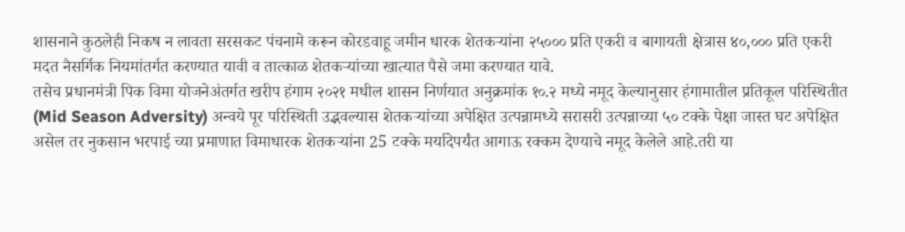शासनाने कुठलेही निकष न लावता सरसकट पंचनामे करून कोरडवाहू जमीन धारक शेतकऱ्यांना २५००० प्रति एकरी व बागायती क्षेत्रास ४०,००० प्रति एकरी मदत नैसर्गिक नियमांतर्गत करण्यात यावी व तात्काळ शेतकऱ्यांच्या खात्यात पैसे जमा करण्यात यावे.
तसेच प्रधानमंत्री पिक विमा योजनेअंतर्गत खरीप हंगाम २०२१ मधील शासन निर्णयात अनुक्रमांक १०.२ मध्ये नमूद केल्यानुसार हंगामातील प्रतिकूल परिस्थितीत (Mid Season Adversity) अन्वये पूर परिस्थिती उद्भवल्यास शेतकऱ्यांच्या अपेक्षित उत्पन्नामध्ये सरासरी उत्पन्नाच्या ५० टक्के पेक्षा जास्त घट अपेक्षित असेल तर नुकसान भरपाई च्या प्रमाणात विमाधारक शेतकऱ्यांना 25 टक्के मर्यादेपर्यंत आगाऊ रक्कम देण्याचे नमूद केलेले आहे.तरी या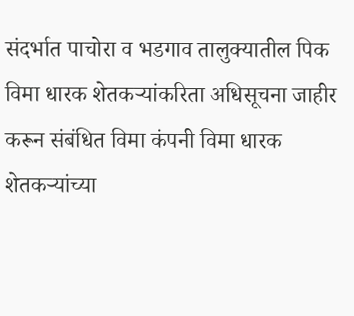संदर्भात पाचोरा व भडगाव तालुक्यातील पिक विमा धारक शेतकऱ्यांकरिता अधिसूचना जाहीर करून संबंधित विमा कंपनी विमा धारक शेतकऱ्यांच्या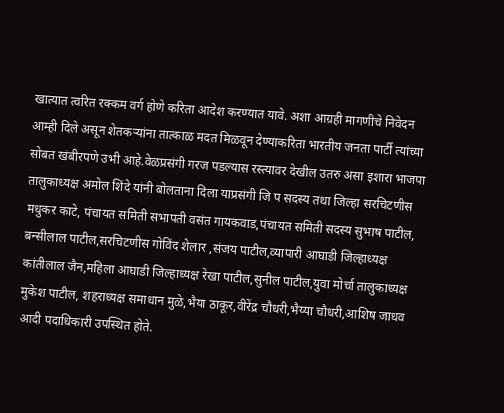खात्यात त्वरित रक्कम वर्ग होणे करिता आदेश करण्यात यावे. अशा आग्रही मागणीचे निवेदन आम्ही दिले असून शेतकऱ्यांना तात्काळ मदत मिळवून देण्याकरिता भारतीय जनता पार्टी त्यांच्या सोबत खंबीरपणे उभी आहे.वेळप्रसंगी गरज पडल्यास रस्त्यावर देखील उतरु असा इशारा भाजपा तालुकाध्यक्ष अमोल शिंदे यांनी बोलताना दिला याप्रसंगी जि प सदस्य तथा जिल्हा सरचिटणीस मधुकर काटे, पंचायत समिती सभापती वसंत गायकवाड,पंचायत समिती सदस्य सुभाष पाटील, बन्सीलाल पाटील,सरचिटणीस गोविंद शेलार ,संजय पाटील,व्यापारी आघाडी जिल्हाध्यक्ष कांतीलाल जैन,महिला आघाडी जिल्हाध्यक्ष रेखा पाटील,सुनील पाटील,युवा मोर्चा तालुकाध्यक्ष मुकेश पाटील, शहराध्यक्ष समाधान मुळे,भैया ठाकूर,वीरेंद्र चौधरी,भैय्या चौधरी,आशिष जाधव आदी पदाधिकारी उपस्थित होते.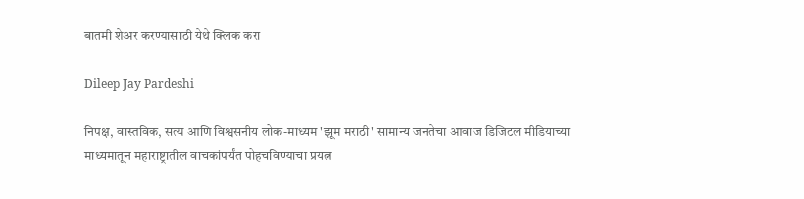बातमी शेअर करण्यासाठी येथे क्लिक करा

Dileep Jay Pardeshi

निपक्ष, वास्तविक, सत्य आणि विश्वसनीय लोक-माध्यम 'झूम मराठी' सामान्य जनतेचा आवाज डिजिटल मीडियाच्या माध्यमातून महाराष्ट्रातील वाचकांपर्यंत पोहचविण्याचा प्रयत्न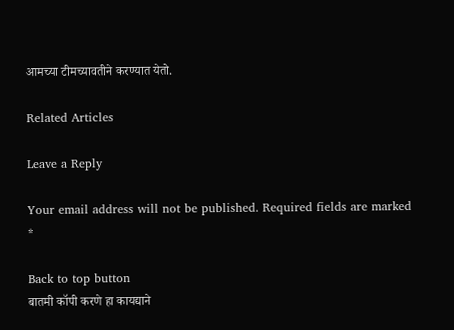आमच्या टीमच्यावतीने करण्यात येतो.

Related Articles

Leave a Reply

Your email address will not be published. Required fields are marked *

Back to top button
बातमी कॉपी करणे हा कायद्याने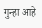गुन्हा आहे